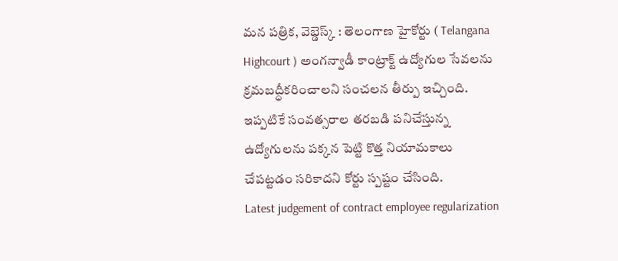మన పత్రిక, వెబ్డెస్క్ : తెలంగాణ హైకోర్టు ( Telangana Highcourt ) అంగన్వాడీ కాంట్రాక్ట్ ఉద్యోగుల సేవలను క్రమబద్ధీకరించాలని సంచలన తీర్పు ఇచ్చింది. ఇప్పటికే సంవత్సరాల తరబడి పనిచేస్తున్న ఉద్యోగులను పక్కన పెట్టి కొత్త నియామకాలు చేపట్టడం సరికాదని కోర్టు స్పష్టం చేసింది.
Latest judgement of contract employee regularization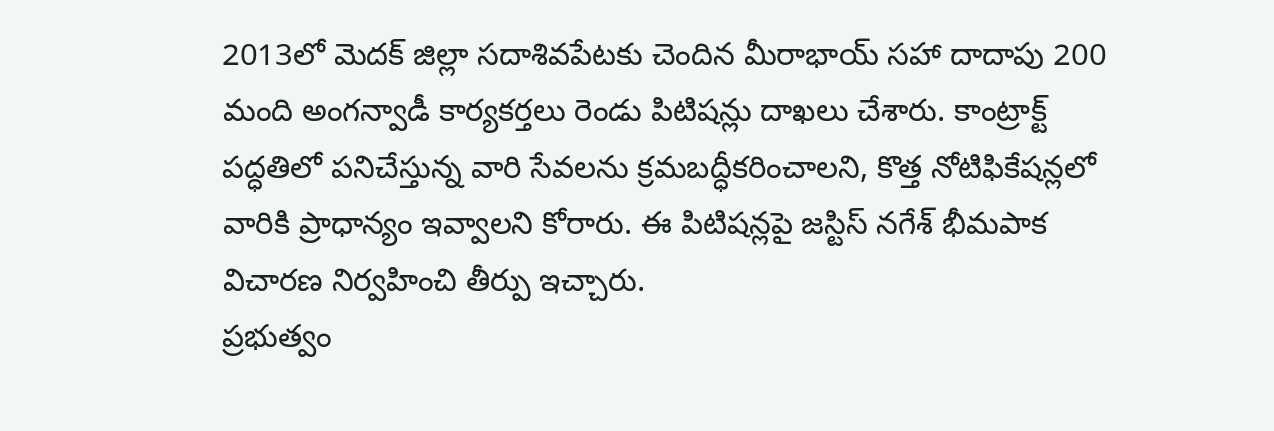2013లో మెదక్ జిల్లా సదాశివపేటకు చెందిన మీరాభాయ్ సహా దాదాపు 200 మంది అంగన్వాడీ కార్యకర్తలు రెండు పిటిషన్లు దాఖలు చేశారు. కాంట్రాక్ట్ పద్ధతిలో పనిచేస్తున్న వారి సేవలను క్రమబద్ధీకరించాలని, కొత్త నోటిఫికేషన్లలో వారికి ప్రాధాన్యం ఇవ్వాలని కోరారు. ఈ పిటిషన్లపై జస్టిస్ నగేశ్ భీమపాక విచారణ నిర్వహించి తీర్పు ఇచ్చారు.
ప్రభుత్వం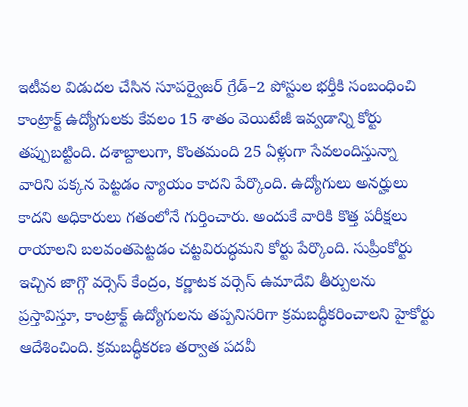ఇటీవల విడుదల చేసిన సూపర్వైజర్ గ్రేడ్–2 పోస్టుల భర్తీకి సంబంధించి కాంట్రాక్ట్ ఉద్యోగులకు కేవలం 15 శాతం వెయిటేజీ ఇవ్వడాన్ని కోర్టు తప్పుబట్టింది. దశాబ్దాలుగా, కొంతమంది 25 ఏళ్లుగా సేవలందిస్తున్నా వారిని పక్కన పెట్టడం న్యాయం కాదని పేర్కొంది. ఉద్యోగులు అనర్హులు కాదని అధికారులు గతంలోనే గుర్తించారు. అందుకే వారికి కొత్త పరీక్షలు రాయాలని బలవంతపెట్టడం చట్టవిరుద్ధమని కోర్టు పేర్కొంది. సుప్రీంకోర్టు ఇచ్చిన జాగ్గొ వర్సెస్ కేంద్రం, కర్ణాటక వర్సెస్ ఉమాదేవి తీర్పులను ప్రస్తావిస్తూ, కాంట్రాక్ట్ ఉద్యోగులను తప్పనిసరిగా క్రమబద్ధీకరించాలని హైకోర్టు ఆదేశించింది. క్రమబద్ధీకరణ తర్వాత పదవీ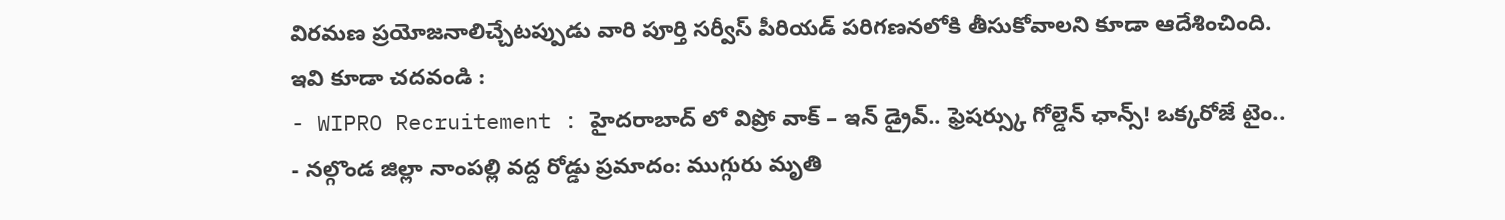విరమణ ప్రయోజనాలిచ్చేటప్పుడు వారి పూర్తి సర్వీస్ పీరియడ్ పరిగణనలోకి తీసుకోవాలని కూడా ఆదేశించింది.
ఇవి కూడా చదవండి :
- WIPRO Recruitement : హైదరాబాద్ లో విప్రో వాక్ – ఇన్ డ్రైవ్.. ఫ్రెషర్స్కు గోల్డెన్ ఛాన్స్! ఒక్కరోజే టైం..
- నల్గొండ జిల్లా నాంపల్లి వద్ద రోడ్డు ప్రమాదం: ముగ్గురు మృతి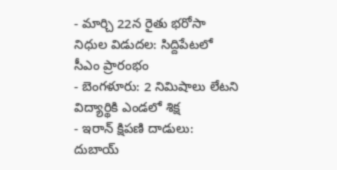- మార్చి 22న రైతు భరోసా నిధుల విడుదల: సిద్దిపేటలో సీఎం ప్రారంభం
- బెంగళూరు: 2 నిమిషాలు లేటని విద్యార్థికి ఎండలో శిక్ష
- ఇరాన్ క్షిపణి దాడులు: దుబాయ్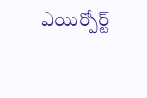ఎయిర్పోర్ట్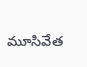మూసివేత